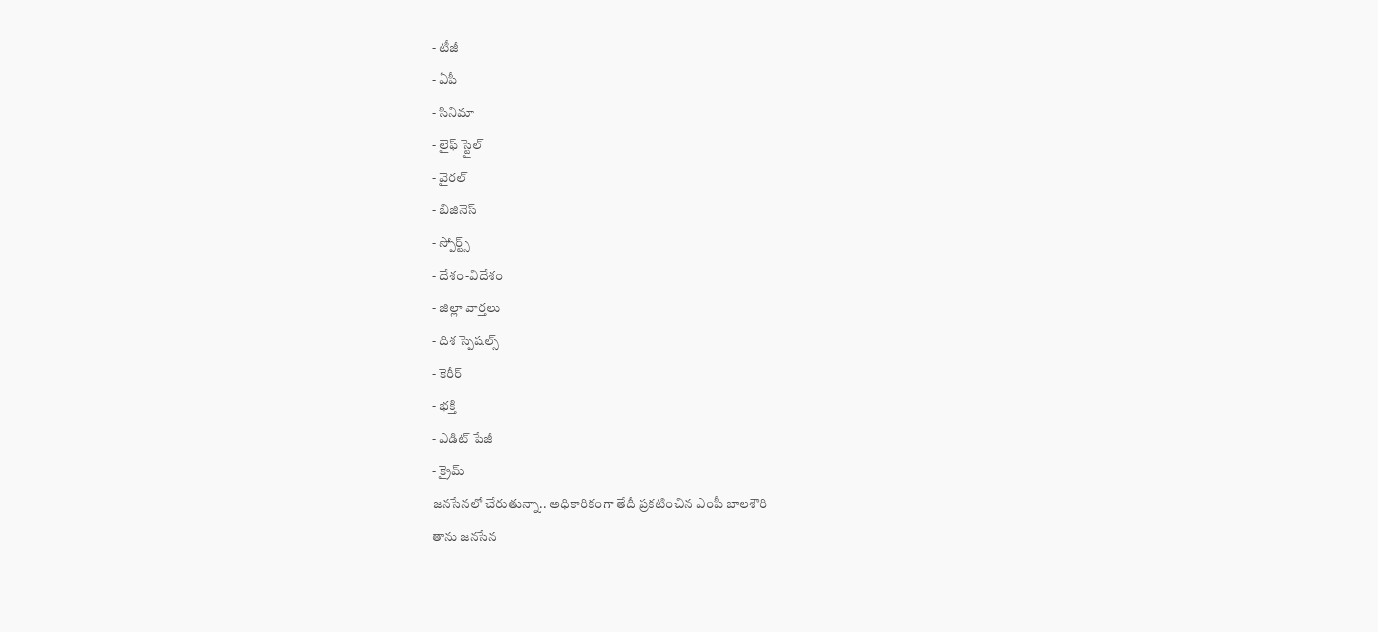- టీజీ
- ఏపీ
- సినిమా
- లైఫ్ స్టైల్
- వైరల్
- బిజినెస్
- స్పోర్ట్స్
- దేశం-విదేశం
- జిల్లా వార్తలు
- దిశ స్పెషల్స్
- కెరీర్
- భక్తి
- ఎడిట్ పేజీ
- క్రైమ్
జనసేనలో చేరుతున్నా.. అధికారికంగా తేదీ ప్రకటించిన ఎంపీ బాలశౌరి
తాను జనసేన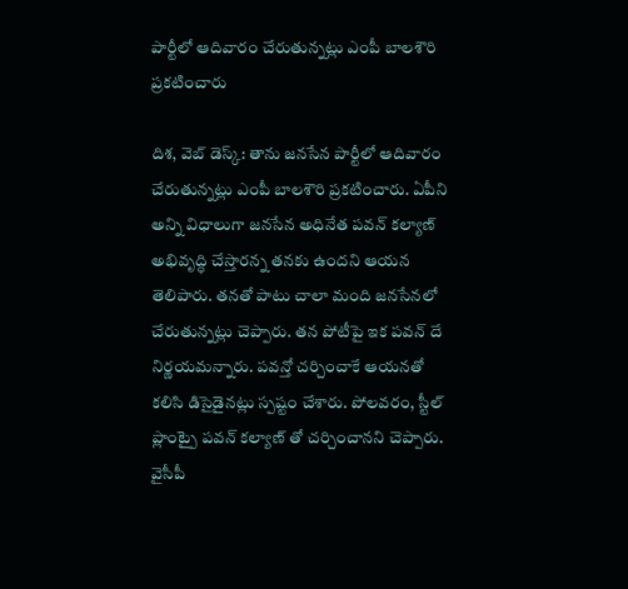పార్టీలో ఆదివారం చేరుతున్నట్లు ఎంపీ బాలశౌరి ప్రకటించారు

దిశ, వెబ్ డెస్క్: తాను జనసేన పార్టీలో ఆదివారం చేరుతున్నట్లు ఎంపీ బాలశౌరి ప్రకటించారు. ఏపీని అన్ని విధాలుగా జనసేన అధినేత పవన్ కల్యాణ్ అభివృద్ధి చేస్తారన్న తనకు ఉందని ఆయన తెలిపారు. తనతో పాటు చాలా మంది జనసేనలో చేరుతున్నట్లు చెప్పారు. తన పోటీపై ఇక పవన్ దే నిర్ణయమన్నారు. పవన్తో చర్చించాకే ఆయనతో కలిసి డిసైడైనట్లు స్పష్టం చేశారు. పోలవరం, స్టీల్ ప్లాంట్పై పవన్ కల్యాణ్ తో చర్చించానని చెప్పారు. వైసీపీ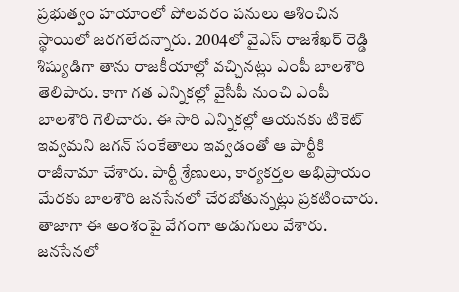ప్రభుత్వం హయాంలో పోలవరం పనులు ఆశించిన స్థాయిలో జరగలేదన్నారు. 2004లో వైఎస్ రాజశేఖర్ రెడ్డి శిష్యుడిగా తాను రాజకీయాల్లో వచ్చినట్లు ఎంపీ బాలశౌరి తెలిపారు. కాగా గత ఎన్నికల్లో వైసీపీ నుంచి ఎంపీ బాలశౌరి గెలిచారు. ఈ సారి ఎన్నికల్లో ఆయనకు టికెట్ ఇవ్వమని జగన్ సంకేతాలు ఇవ్వడంతో ఆ పార్టీకి రాజీనామా చేశారు. పార్టీ శ్రేణులు, కార్యకర్తల అభిప్రాయం మేరకు బాలశౌరి జనసేనలో చేరబోతున్నట్లు ప్రకటించారు. తాజాగా ఈ అంశంపై వేగంగా అడుగులు వేశారు. జనసేనలో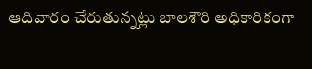ఆదివారం చేరుతున్నట్లు బాలశౌరి అధికారికంగా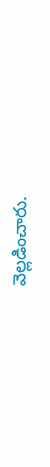వెల్లడించారు.